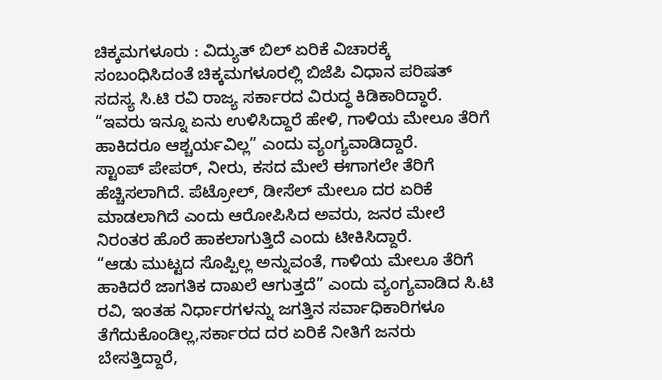ಚಿಕ್ಕಮಗಳೂರು : ವಿದ್ಯುತ್ ಬಿಲ್ ಏರಿಕೆ ವಿಚಾರಕ್ಕೆ ಸಂಬಂಧಿಸಿದಂತೆ ಚಿಕ್ಕಮಗಳೂರಲ್ಲಿ ಬಿಜೆಪಿ ವಿಧಾನ ಪರಿಷತ್ ಸದಸ್ಯ ಸಿ.ಟಿ ರವಿ ರಾಜ್ಯ ಸರ್ಕಾರದ ವಿರುದ್ಧ ಕಿಡಿಕಾರಿದ್ಧಾರೆ. “ಇವರು ಇನ್ನೂ ಏನು ಉಳಿಸಿದ್ದಾರೆ ಹೇಳಿ, ಗಾಳಿಯ ಮೇಲೂ ತೆರಿಗೆ ಹಾಕಿದರೂ ಆಶ್ಚರ್ಯವಿಲ್ಲ” ಎಂದು ವ್ಯಂಗ್ಯವಾಡಿದ್ದಾರೆ.
ಸ್ಟಾಂಪ್ ಪೇಪರ್, ನೀರು, ಕಸದ ಮೇಲೆ ಈಗಾಗಲೇ ತೆರಿಗೆ ಹೆಚ್ಚಿಸಲಾಗಿದೆ. ಪೆಟ್ರೋಲ್, ಡೀಸೆಲ್ ಮೇಲೂ ದರ ಏರಿಕೆ ಮಾಡಲಾಗಿದೆ ಎಂದು ಆರೋಪಿಸಿದ ಅವರು, ಜನರ ಮೇಲೆ ನಿರಂತರ ಹೊರೆ ಹಾಕಲಾಗುತ್ತಿದೆ ಎಂದು ಟೀಕಿಸಿದ್ದಾರೆ.
“ಆಡು ಮುಟ್ಟದ ಸೊಪ್ಪಿಲ್ಲ ಅನ್ನುವಂತೆ, ಗಾಳಿಯ ಮೇಲೂ ತೆರಿಗೆ ಹಾಕಿದರೆ ಜಾಗತಿಕ ದಾಖಲೆ ಆಗುತ್ತದೆ” ಎಂದು ವ್ಯಂಗ್ಯವಾಡಿದ ಸಿ.ಟಿ ರವಿ, ಇಂತಹ ನಿರ್ಧಾರಗಳನ್ನು ಜಗತ್ತಿನ ಸರ್ವಾಧಿಕಾರಿಗಳೂ ತೆಗೆದುಕೊಂಡಿಲ್ಲ,ಸರ್ಕಾರದ ದರ ಏರಿಕೆ ನೀತಿಗೆ ಜನರು ಬೇಸತ್ತಿದ್ದಾರೆ,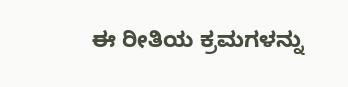ಈ ರೀತಿಯ ಕ್ರಮಗಳನ್ನು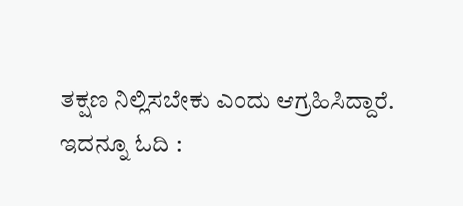ತಕ್ಷಣ ನಿಲ್ಲಿಸಬೇಕು ಎಂದು ಆಗ್ರಹಿಸಿದ್ದಾರೆ.
ಇದನ್ನೂ ಓದಿ :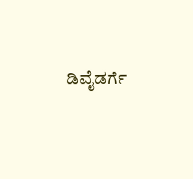ಡಿವೈಡರ್ಗೆ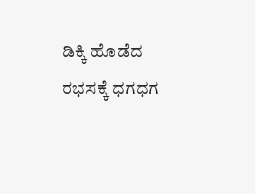ಡಿಕ್ಕಿ ಹೊಡೆದ ರಭಸಕ್ಕೆ ಧಗಧಗ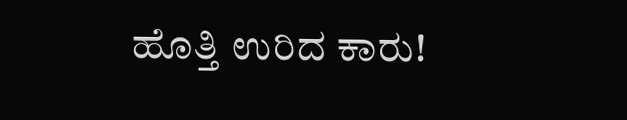ಹೊತ್ತಿ ಉರಿದ ಕಾರು!